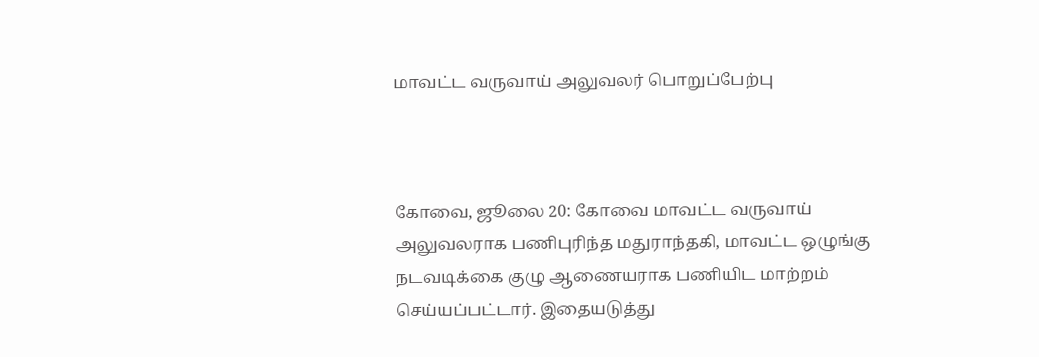மாவட்ட வருவாய் அலுவலர் பொறுப்பேற்பு



கோவை, ஜூலை 20: கோவை மாவட்ட வருவாய் அலுவலராக பணிபுரிந்த மதுராந்தகி, மாவட்ட ஒழுங்கு நடவடிக்கை குழு ஆணையராக பணியிட மாற்றம் செய்யப்பட்டார். இதையடுத்து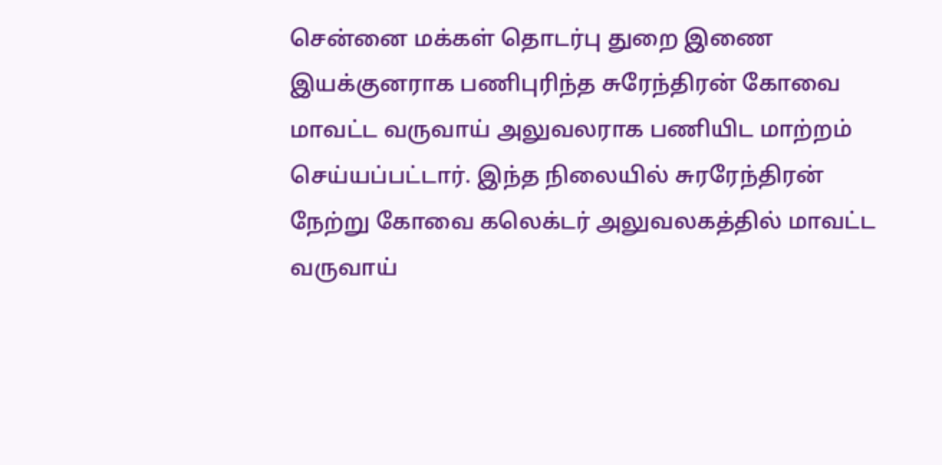சென்னை மக்கள் தொடர்பு துறை இணை இயக்குனராக பணிபுரிந்த சுரேந்திரன் கோவை மாவட்ட வருவாய் அலுவலராக பணியிட மாற்றம் செய்யப்பட்டார். இந்த நிலையில் சுரரேந்திரன் நேற்று கோவை கலெக்டர் அலுவலகத்தில் மாவட்ட வருவாய்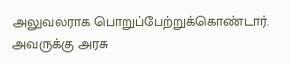அலுவலராக பொறுப்பேற்றுக்கொண்டார். அவருக்கு அரசு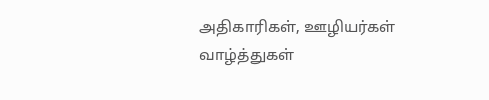அதிகாரிகள், ஊழியர்கள் வாழ்த்துகள்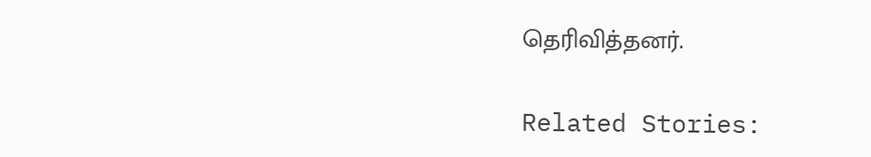தெரிவித்தனர்.

Related Stories: